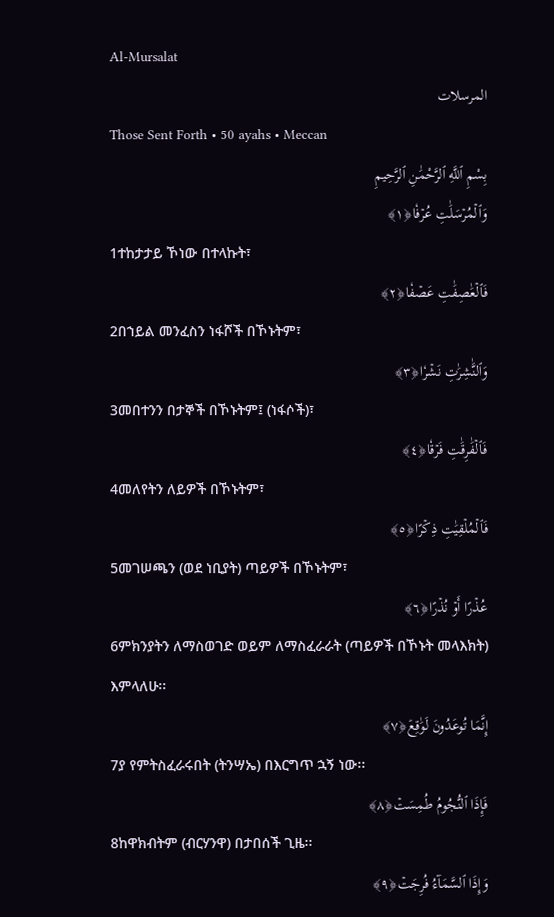Al-Mursalat
المرسلات
Those Sent Forth • 50 ayahs • Meccan
بِسْمِ ٱللَّهِ ٱلرَّحْمَٰنِ ٱلرَّحِيمِ
وَٱلۡمُرۡسَلَٰتِ عُرۡفٗا﴿١﴾
1ተከታታይ ኾነው በተላኩት፣
فَٱلۡعَٰصِفَٰتِ عَصۡفٗا﴿٢﴾
2በኀይል መንፈስን ነፋሾች በኾኑትም፣
وَٱلنَّٰشِرَٰتِ نَشۡرٗا﴿٣﴾
3መበተንን በታኞች በኾኑትም፤ (ነፋሶች)፣
فَٱلۡفَٰرِقَٰتِ فَرۡقٗا﴿٤﴾
4መለየትን ለይዎች በኾኑትም፣
فَٱلۡمُلۡقِيَٰتِ ذِكۡرًا﴿٥﴾
5መገሠጫን (ወደ ነቢያት) ጣይዎች በኾኑትም፣
عُذۡرًا أَوۡ نُذۡرًا﴿٦﴾
6ምክንያትን ለማስወገድ ወይም ለማስፈራራት (ጣይዎች በኾኑት መላእክት) እምላለሁ፡፡
إِنَّمَا تُوعَدُونَ لَوَٰقِعٞ﴿٧﴾
7ያ የምትስፈራሩበት (ትንሣኤ) በእርግጥ ኋኝ ነው፡፡
فَإِذَا ٱلنُّجُومُ طُمِسَتۡ﴿٨﴾
8ከዋክብትም (ብርሃንዋ) በታበሰች ጊዜ፡፡
وَإِذَا ٱلسَّمَآءُ فُرِجَتۡ﴿٩﴾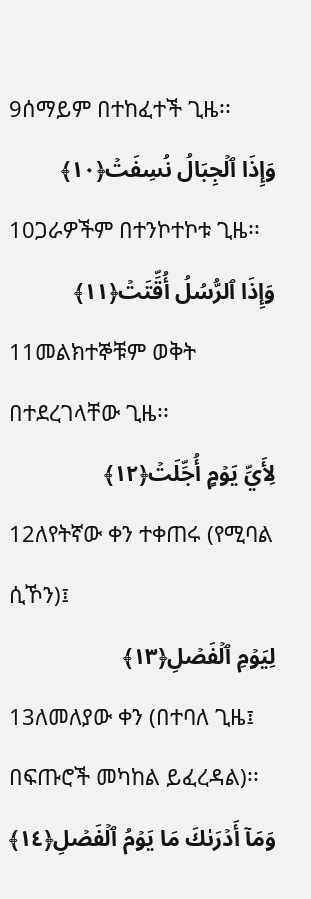9ሰማይም በተከፈተች ጊዜ፡፡
وَإِذَا ٱلۡجِبَالُ نُسِفَتۡ﴿١٠﴾
10ጋራዎችም በተንኮተኮቱ ጊዜ፡፡
وَإِذَا ٱلرُّسُلُ أُقِّتَتۡ﴿١١﴾
11መልክተኞቹም ወቅት በተደረገላቸው ጊዜ፡፡
لِأَيِّ يَوۡمٍ أُجِّلَتۡ﴿١٢﴾
12ለየትኛው ቀን ተቀጠሩ (የሚባል ሲኾን)፤
لِيَوۡمِ ٱلۡفَصۡلِ﴿١٣﴾
13ለመለያው ቀን (በተባለ ጊዜ፤ በፍጡሮች መካከል ይፈረዳል)፡፡
وَمَآ أَدۡرَىٰكَ مَا يَوۡمُ ٱلۡفَصۡلِ﴿١٤﴾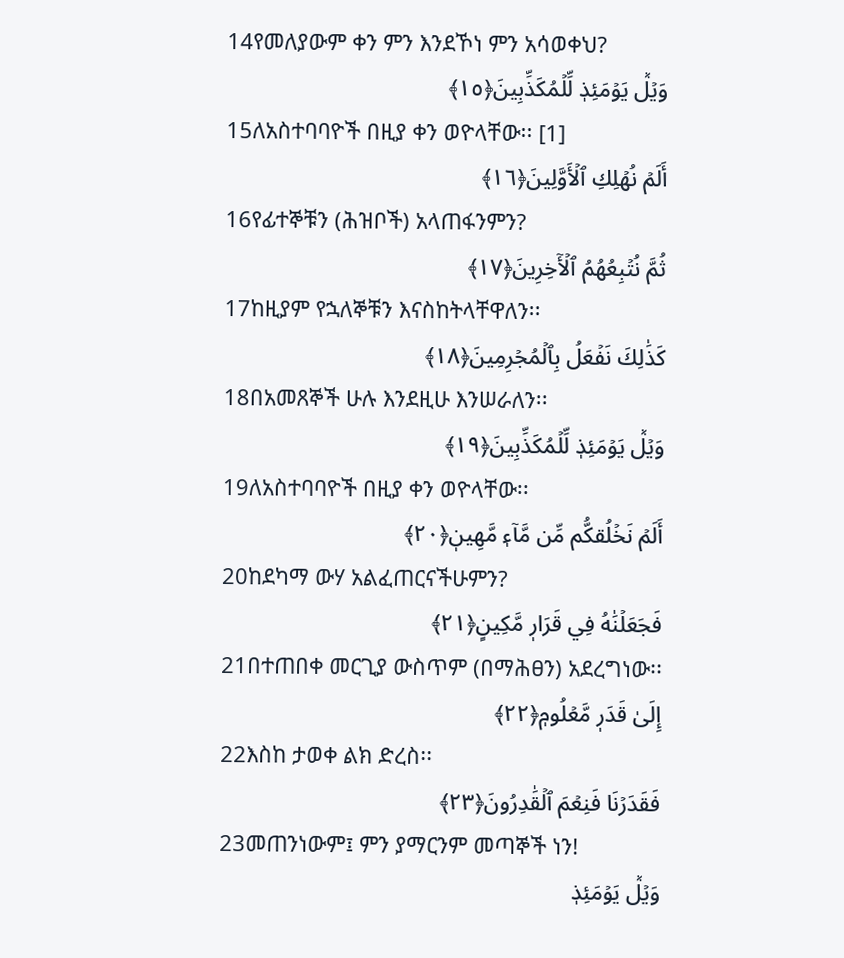14የመለያውም ቀን ምን እንደኾነ ምን አሳወቀህ?
وَيۡلٞ يَوۡمَئِذٖ لِّلۡمُكَذِّبِينَ﴿١٥﴾
15ለአስተባባዮች በዚያ ቀን ወዮላቸው፡፡ [1]
أَلَمۡ نُهۡلِكِ ٱلۡأَوَّلِينَ﴿١٦﴾
16የፊተኞቹን (ሕዝቦች) አላጠፋንምን?
ثُمَّ نُتۡبِعُهُمُ ٱلۡأٓخِرِينَ﴿١٧﴾
17ከዚያም የኋለኞቹን እናስከትላቸዋለን፡፡
كَذَٰلِكَ نَفۡعَلُ بِٱلۡمُجۡرِمِينَ﴿١٨﴾
18በአመጸኞች ሁሉ እንደዚሁ እንሠራለን፡፡
وَيۡلٞ يَوۡمَئِذٖ لِّلۡمُكَذِّبِينَ﴿١٩﴾
19ለአስተባባዮች በዚያ ቀን ወዮላቸው፡፡
أَلَمۡ نَخۡلُقكُّم مِّن مَّآءٖ مَّهِينٖ﴿٢٠﴾
20ከደካማ ውሃ አልፈጠርናችሁምን?
فَجَعَلۡنَٰهُ فِي قَرَارٖ مَّكِينٍ﴿٢١﴾
21በተጠበቀ መርጊያ ውስጥም (በማሕፀን) አደረግነው፡፡
إِلَىٰ قَدَرٖ مَّعۡلُومٖ﴿٢٢﴾
22እስከ ታወቀ ልክ ድረስ፡፡
فَقَدَرۡنَا فَنِعۡمَ ٱلۡقَٰدِرُونَ﴿٢٣﴾
23መጠንነውም፤ ምን ያማርንም መጣኞች ነን!
وَيۡلٞ يَوۡمَئِذٖ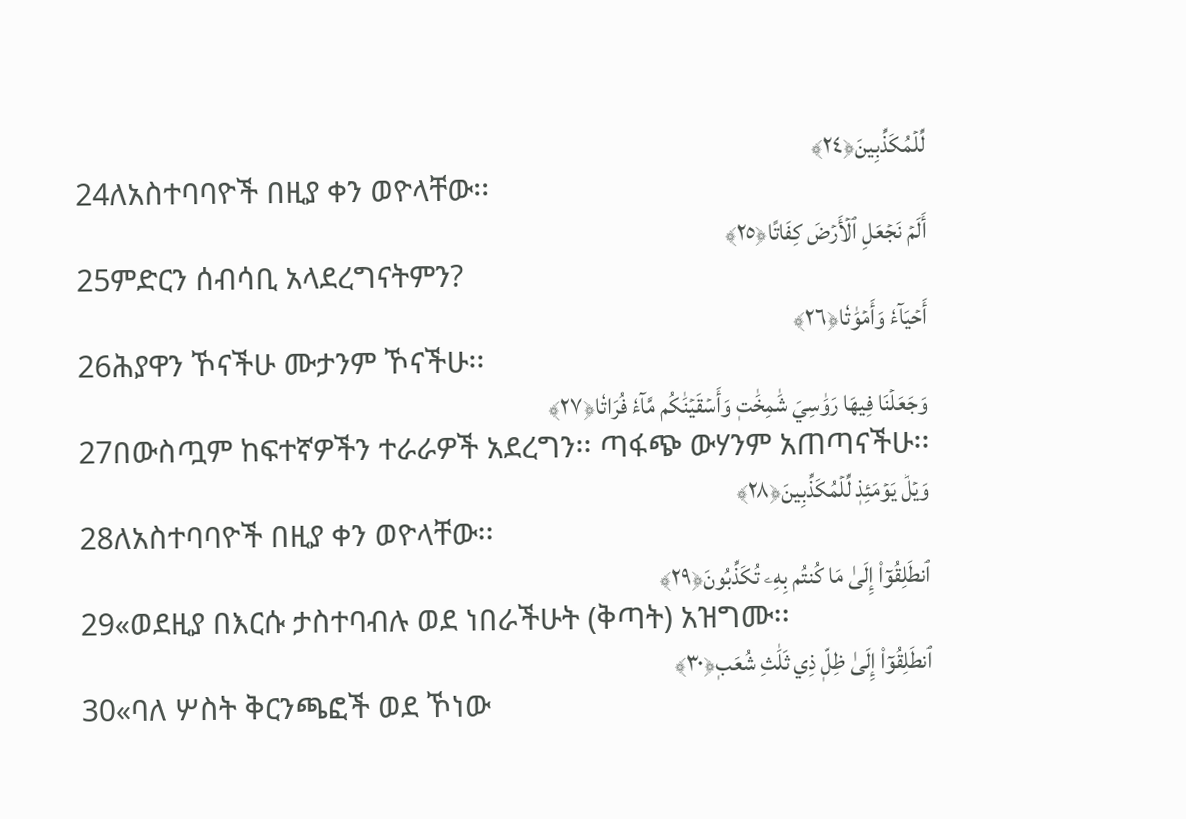لِّلۡمُكَذِّبِينَ﴿٢٤﴾
24ለአስተባባዮች በዚያ ቀን ወዮላቸው፡፡
أَلَمۡ نَجۡعَلِ ٱلۡأَرۡضَ كِفَاتًا﴿٢٥﴾
25ምድርን ሰብሳቢ አላደረግናትምን?
أَحۡيَآءٗ وَأَمۡوَٰتٗا﴿٢٦﴾
26ሕያዋን ኾናችሁ ሙታንም ኾናችሁ፡፡
وَجَعَلۡنَا فِيهَا رَوَٰسِيَ شَٰمِخَٰتٖ وَأَسۡقَيۡنَٰكُم مَّآءٗ فُرَاتٗا﴿٢٧﴾
27በውስጧም ከፍተኛዎችን ተራራዎች አደረግን፡፡ ጣፋጭ ውሃንም አጠጣናችሁ፡፡
وَيۡلٞ يَوۡمَئِذٖ لِّلۡمُكَذِّبِينَ﴿٢٨﴾
28ለአስተባባዮች በዚያ ቀን ወዮላቸው፡፡
ٱنطَلِقُوٓاْ إِلَىٰ مَا كُنتُم بِهِۦ تُكَذِّبُونَ﴿٢٩﴾
29«ወደዚያ በእርሱ ታስተባብሉ ወደ ነበራችሁት (ቅጣት) አዝግሙ፡፡
ٱنطَلِقُوٓاْ إِلَىٰ ظِلّٖ ذِي ثَلَٰثِ شُعَبٖ﴿٣٠﴾
30«ባለ ሦስት ቅርንጫፎች ወደ ኾነው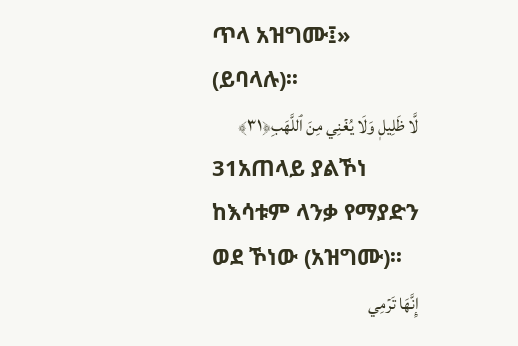ጥላ አዝግሙ፤» (ይባላሉ)፡፡
لَّا ظَلِيلٖ وَلَا يُغۡنِي مِنَ ٱللَّهَبِ﴿٣١﴾
31አጠላይ ያልኾነ ከእሳቱም ላንቃ የማያድን ወደ ኾነው (አዝግሙ)፡፡
إِنَّهَا تَرۡمِي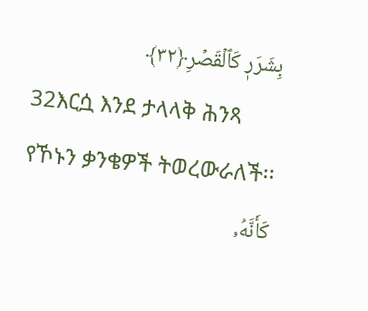بِشَرَرٖ كَٱلۡقَصۡرِ﴿٣٢﴾
32እርሷ እንደ ታላላቅ ሕንጻ የኾኑን ቃንቄዎች ትወረውራለች፡፡
كَأَنَّهُۥ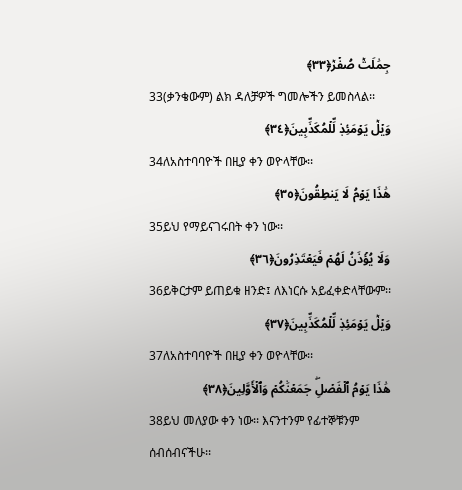جِمَٰلَتٞ صُفۡرٞ﴿٣٣﴾
33(ቃንቄውም) ልክ ዳለቻዎች ግመሎችን ይመስላል፡፡
وَيۡلٞ يَوۡمَئِذٖ لِّلۡمُكَذِّبِينَ﴿٣٤﴾
34ለአስተባባዮች በዚያ ቀን ወዮላቸው፡፡
هَٰذَا يَوۡمُ لَا يَنطِقُونَ﴿٣٥﴾
35ይህ የማይናገሩበት ቀን ነው፡፡
وَلَا يُؤۡذَنُ لَهُمۡ فَيَعۡتَذِرُونَ﴿٣٦﴾
36ይቅርታም ይጠይቁ ዘንድ፤ ለእነርሱ አይፈቀድላቸውም፡፡
وَيۡلٞ يَوۡمَئِذٖ لِّلۡمُكَذِّبِينَ﴿٣٧﴾
37ለአስተባባዮች በዚያ ቀን ወዮላቸው፡፡
هَٰذَا يَوۡمُ ٱلۡفَصۡلِۖ جَمَعۡنَٰكُمۡ وَٱلۡأَوَّلِينَ﴿٣٨﴾
38ይህ መለያው ቀን ነው፡፡ እናንተንም የፊተኞቹንም ሰብሰብናችሁ፡፡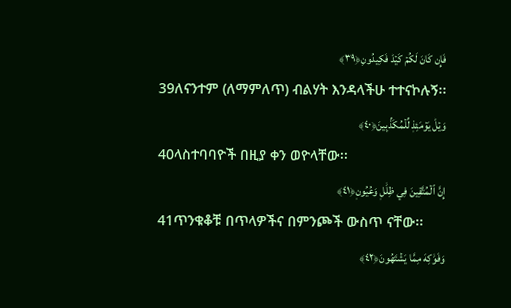فَإِن كَانَ لَكُمۡ كَيۡدٞ فَكِيدُونِ﴿٣٩﴾
39ለናንተም (ለማምለጥ) ብልሃት እንዳላችሁ ተተናኮሉኝ፡፡
وَيۡلٞ يَوۡمَئِذٖ لِّلۡمُكَذِّبِينَ﴿٤٠﴾
40ላስተባባዮች በዚያ ቀን ወዮላቸው፡፡
إِنَّ ٱلۡمُتَّقِينَ فِي ظِلَٰلٖ وَعُيُونٖ﴿٤١﴾
41ጥንቁቆቹ በጥላዎችና በምንጮች ውስጥ ናቸው፡፡
وَفَوَٰكِهَ مِمَّا يَشۡتَهُونَ﴿٤٢﴾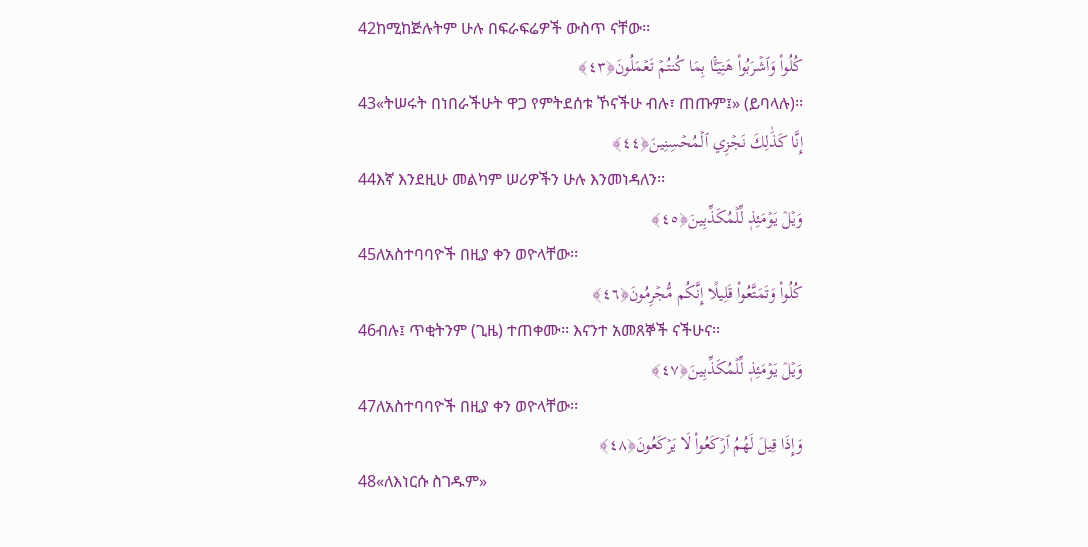42ከሚከጅሉትም ሁሉ በፍራፍሬዎች ውስጥ ናቸው፡፡
كُلُواْ وَٱشۡرَبُواْ هَنِيٓـَٔۢا بِمَا كُنتُمۡ تَعۡمَلُونَ﴿٤٣﴾
43«ትሠሩት በነበራችሁት ዋጋ የምትደሰቱ ኾናችሁ ብሉ፣ ጠጡም፤» (ይባላሉ)፡፡
إِنَّا كَذَٰلِكَ نَجۡزِي ٱلۡمُحۡسِنِينَ﴿٤٤﴾
44እኛ እንደዚሁ መልካም ሠሪዎችን ሁሉ እንመነዳለን፡፡
وَيۡلٞ يَوۡمَئِذٖ لِّلۡمُكَذِّبِينَ﴿٤٥﴾
45ለአስተባባዮች በዚያ ቀን ወዮላቸው፡፡
كُلُواْ وَتَمَتَّعُواْ قَلِيلًا إِنَّكُم مُّجۡرِمُونَ﴿٤٦﴾
46ብሉ፤ ጥቂትንም (ጊዜ) ተጠቀሙ፡፡ እናንተ አመጸኞች ናችሁና፡፡
وَيۡلٞ يَوۡمَئِذٖ لِّلۡمُكَذِّبِينَ﴿٤٧﴾
47ለአስተባባዮች በዚያ ቀን ወዮላቸው፡፡
وَإِذَا قِيلَ لَهُمُ ٱرۡكَعُواْ لَا يَرۡكَعُونَ﴿٤٨﴾
48«ለእነርሱ ስገዱም»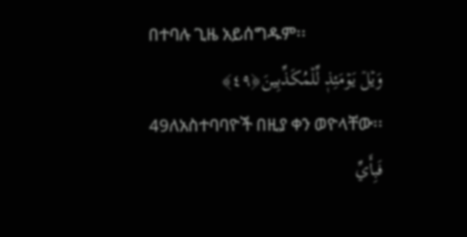በተባሉ ጊዜ አይሰግዱም፡፡
وَيۡلٞ يَوۡمَئِذٖ لِّلۡمُكَذِّبِينَ﴿٤٩﴾
49ለአስተባባዮች በዚያ ቀን ወዮላቸው፡፡
فَبِأَيِّ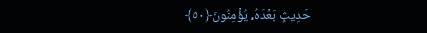حَدِيثِۭ بَعۡدَهُۥ يُؤۡمِنُونَ﴿٥٠﴾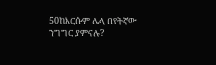50ከእርሱም ሌላ በየትኛው ንግግር ያምናሉ?